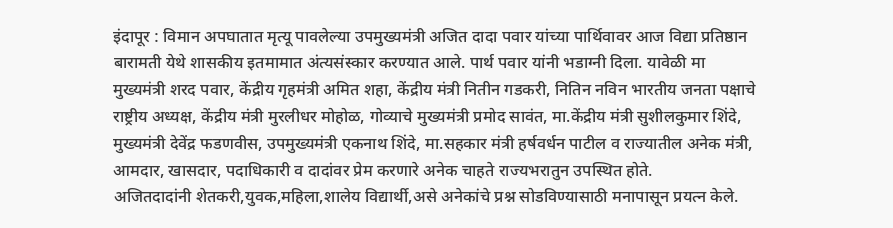इंदापूर : विमान अपघातात मृत्यू पावलेल्या उपमुख्यमंत्री अजित दादा पवार यांच्या पार्थिवावर आज विद्या प्रतिष्ठान बारामती येथे शासकीय इतमामात अंत्यसंस्कार करण्यात आले. पार्थ पवार यांनी भडाग्नी दिला. यावेळी मा मुख्यमंत्री शरद पवार, केंद्रीय गृहमंत्री अमित शहा, केंद्रीय मंत्री नितीन गडकरी, नितिन नविन भारतीय जनता पक्षाचे राष्ट्रीय अध्यक्ष, केंद्रीय मंत्री मुरलीधर मोहोळ, गोव्याचे मुख्यमंत्री प्रमोद सावंत, मा.केंद्रीय मंत्री सुशीलकुमार शिंदे, मुख्यमंत्री देवेंद्र फडणवीस, उपमुख्यमंत्री एकनाथ शिंदे, मा.सहकार मंत्री हर्षवर्धन पाटील व राज्यातील अनेक मंत्री, आमदार, खासदार, पदाधिकारी व दादांवर प्रेम करणारे अनेक चाहते राज्यभरातुन उपस्थित होते.
अजितदादांनी शेतकरी,युवक,महिला,शालेय विद्यार्थी,असे अनेकांचे प्रश्न सोडविण्यासाठी मनापासून प्रयत्न केले.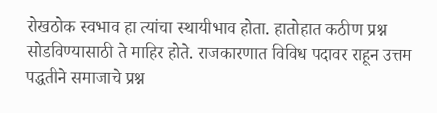रोखठोक स्वभाव हा त्यांचा स्थायीभाव होता. हातोहात कठीण प्रश्न सोडविण्यासाठी ते माहिर होते. राजकारणात विविध पदावर राहून उत्तम पद्धतीने समाजाचे प्रश्न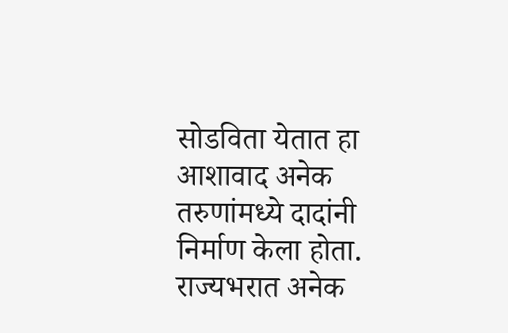सोडविता येतात हा आशावाद अनेक तरुणांमध्ये दादांनी निर्माण केला होता. राज्यभरात अनेक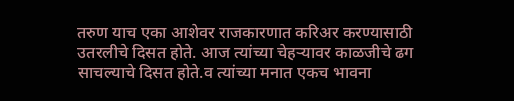तरुण याच एका आशेवर राजकारणात करिअर करण्यासाठी उतरलीचे दिसत होते. आज त्यांच्या चेहऱ्यावर काळजीचे ढग साचल्याचे दिसत होते.व त्यांच्या मनात एकच भावना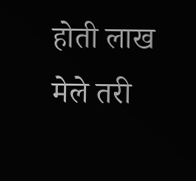होती लाख मेले तरी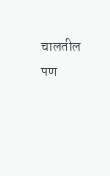चालतील पण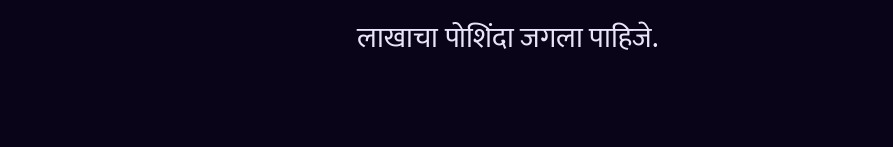लाखाचा पोशिंदा जगला पाहिजे.